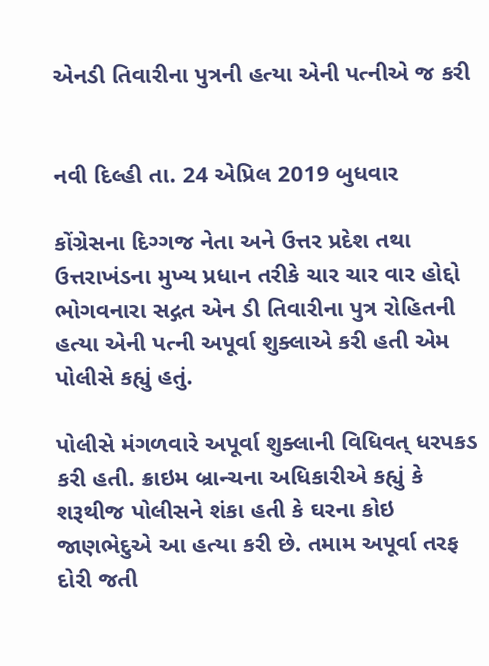એનડી તિવારીના પુત્રની હત્યા એની પત્નીએ જ કરી


નવી દિલ્હી તા. 24 એપ્રિલ 2019 બુધવાર

કોંગ્રેસના દિગ્ગજ નેતા અને ઉત્તર પ્રદેશ તથા ઉત્તરાખંડના મુખ્ય પ્રધાન તરીકે ચાર ચાર વાર હોદ્દો ભોગવનારા સદ્ગત એન ડી તિવારીના પુત્ર રોહિતની હત્યા એની પત્ની અપૂર્વા શુક્લાએ કરી હતી એમ પોલીસે કહ્યું હતું.

પોલીસે મંગળવારે અપૂર્વા શુક્લાની વિધિવત્ ધરપકડ કરી હતી. ક્રાઇમ બ્રાન્ચના અધિકારીએ કહ્યું કે શરૂથીજ પોલીસને શંકા હતી કે ઘરના કોઇ જાણભેદુએ આ હત્યા કરી છે. તમામ અપૂર્વા તરફ દોરી જતી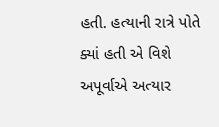હતી. હત્યાની રાત્રે પોતે ક્યાં હતી એ વિશે અપૂર્વાએ અત્યાર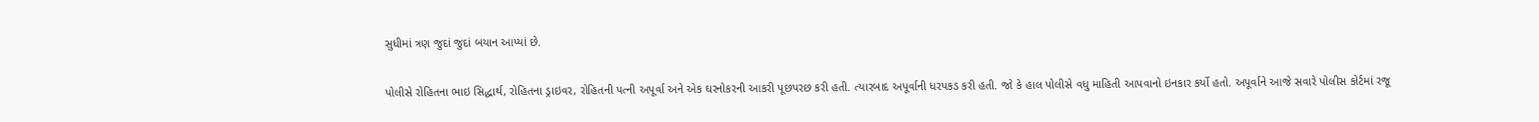સુધીમાં ત્રણ જુદાં જુદાં બયાન આપ્યાં છે.

પોલીસે રોહિતના ભાઇ સિદ્ધાર્થ, રોહિતના ડ્રાઇવર, રોહિતની પત્ની અપૂર્વા અને એક ઘરનોકરની આકરી પૂછપરછ કરી હતી. ત્યારબાદ અપૂર્વાની ધરપકડ કરી હતી. જો કે હાલ પોલીસે વધુ માહિતી આપવાનો ઇનકાર કર્યો હતો. અપૂર્વાને આજે સવારે પોલીસ કોર્ટમાં રજૂ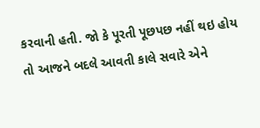કરવાની હતી. જો કે પૂરતી પૂછપછ નહીં થઇ હોય તો આજને બદલે આવતી કાલે સવારે એને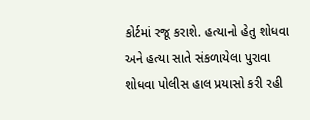કોર્ટમાં રજૂ કરાશે. હત્યાનો હેતુ શોધવા અને હત્યા સાતે સંકળાયેલા પુરાવા શોધવા પોલીસ હાલ પ્રયાસો કરી રહી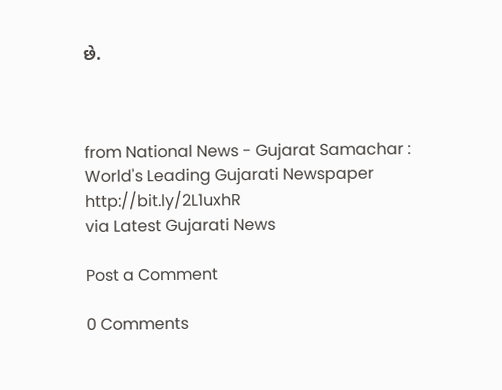છે.



from National News - Gujarat Samachar : World's Leading Gujarati Newspaper http://bit.ly/2L1uxhR
via Latest Gujarati News

Post a Comment

0 Comments